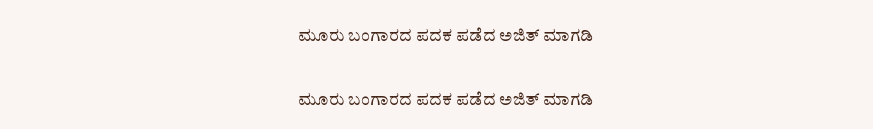ಮೂರು ಬಂಗಾರದ ಪದಕ ಪಡೆದ ಅಜಿತ್ ಮಾಗಡಿ

ಮೂರು ಬಂಗಾರದ ಪದಕ ಪಡೆದ ಅಜಿತ್ ಮಾಗಡಿ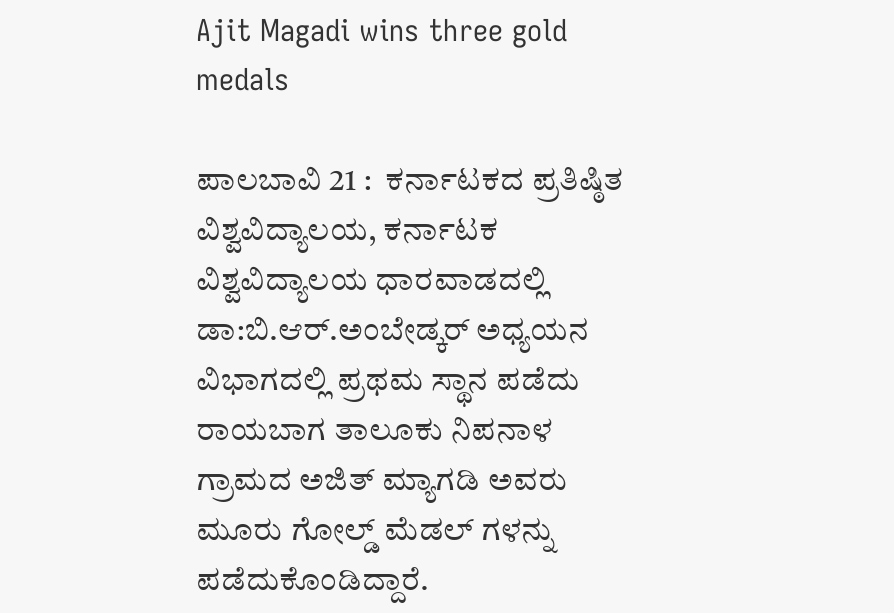Ajit Magadi wins three gold medals

ಪಾಲಬಾವಿ 21 :  ಕರ್ನಾಟಕದ ಪ್ರತಿಷ್ಠಿತ ವಿಶ್ವವಿದ್ಯಾಲಯ, ಕರ್ನಾಟಕ ವಿಶ್ವವಿದ್ಯಾಲಯ ಧಾರವಾಡದಲ್ಲಿ ಡಾ:ಬಿ.ಆರ್‌.ಅಂಬೇಡ್ಕರ್ ಅಧ್ಯಯನ ವಿಭಾಗದಲ್ಲಿ ಪ್ರಥಮ ಸ್ಥಾನ ಪಡೆದು ರಾಯಬಾಗ ತಾಲೂಕು ನಿಪನಾಳ ಗ್ರಾಮದ ಅಜಿತ್ ಮ್ಯಾಗಡಿ ಅವರು ಮೂರು ಗೋಲ್ಡ್‌ ಮೆಡಲ್ ಗಳನ್ನು ಪಡೆದುಕೊಂಡಿದ್ದಾರೆ.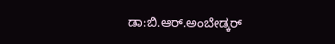ಡಾ:ಬಿ.ಆರ್‌.ಅಂಬೇಡ್ಕರ್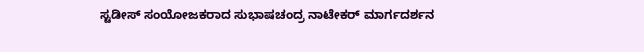ಸ್ಟಡೀಸ್ ಸಂಯೋಜಕರಾದ ಸುಭಾಷಚಂದ್ರ ನಾಟೇಕರ್ ಮಾರ್ಗದರ್ಶನ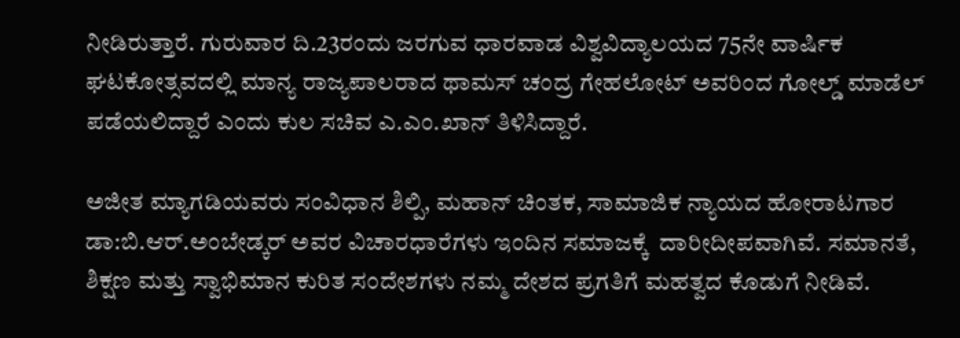ನೀಡಿರುತ್ತಾರೆ. ಗುರುವಾರ ದಿ.23ರಂದು ಜರಗುವ ಧಾರವಾಡ ವಿಶ್ವವಿದ್ಯಾಲಯದ 75ನೇ ವಾರ್ಷಿಕ ಘಟಕೋತ್ಸವದಲ್ಲಿ ಮಾನ್ಯ ರಾಜ್ಯಪಾಲರಾದ ಥಾಮಸ್ ಚಂದ್ರ ಗೇಹಲೋಟ್ ಅವರಿಂದ ಗೋಲ್ಡ್‌ ಮಾಡೆಲ್ ಪಡೆಯಲಿದ್ದಾರೆ ಎಂದು ಕುಲ ಸಚಿವ ಎ.ಎಂ.ಖಾನ್ ತಿಳಿಸಿದ್ದಾರೆ.

ಅಜೀತ ಮ್ಯಾಗಡಿಯವರು ಸಂವಿಧಾನ ಶಿಲ್ಪಿ, ಮಹಾನ್ ಚಿಂತಕ, ಸಾಮಾಜಿಕ ನ್ಯಾಯದ ಹೋರಾಟಗಾರ ಡಾ:ಬಿ.ಆರ್‌.ಅಂಬೇಡ್ಕರ್ ಅವರ ವಿಚಾರಧಾರೆಗಳು ಇಂದಿನ ಸಮಾಜಕ್ಕೆ  ದಾರೀದೀಪವಾಗಿವೆ. ಸಮಾನತೆ, ಶಿಕ್ಷಣ ಮತ್ತು ಸ್ವಾಭಿಮಾನ ಕುರಿತ ಸಂದೇಶಗಳು ನಮ್ಮ ದೇಶದ ಪ್ರಗತಿಗೆ ಮಹತ್ವದ ಕೊಡುಗೆ ನೀಡಿವೆ.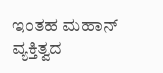ಇಂತಹ ಮಹಾನ್ ವ್ಯಕ್ತಿತ್ವದ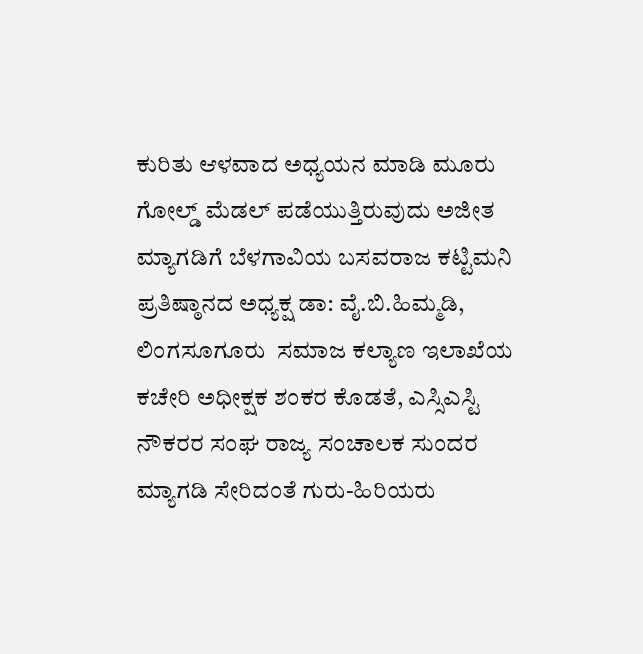ಕುರಿತು ಆಳವಾದ ಅಧ್ಯಯನ ಮಾಡಿ ಮೂರು ಗೋಲ್ಡ್‌ ಮೆಡಲ್ ಪಡೆಯುತ್ತಿರುವುದು ಅಜೀತ ಮ್ಯಾಗಡಿಗೆ ಬೆಳಗಾವಿಯ ಬಸವರಾಜ ಕಟ್ಟಿಮನಿ ಪ್ರತಿಷ್ಠಾನದ ಅಧ್ಯಕ್ಷ ಡಾ: ವೈ.ಬಿ.ಹಿಮ್ಮಡಿ, ಲಿಂಗಸೂಗೂರು  ಸಮಾಜ ಕಲ್ಯಾಣ ಇಲಾಖೆಯ ಕಚೇರಿ ಅಧೀಕ್ಷಕ ಶಂಕರ ಕೊಡತೆ, ಎಸ್ಸಿಎಸ್ಟಿ ನೌಕರರ ಸಂಘ ರಾಜ್ಯ ಸಂಚಾಲಕ ಸುಂದರ ಮ್ಯಾಗಡಿ ಸೇರಿದಂತೆ ಗುರು-ಹಿರಿಯರು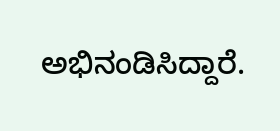ಅಭಿನಂಡಿಸಿದ್ದಾರೆ.